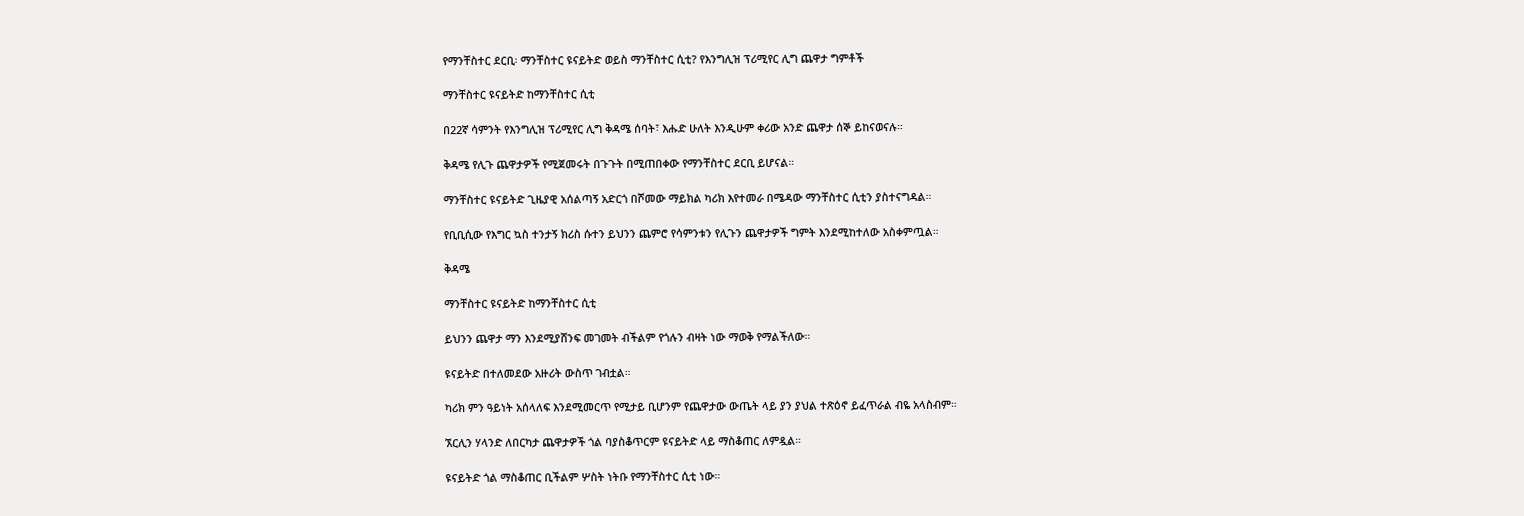የማንቸስተር ደርቢ፡ ማንቸስተር ዩናይትድ ወይስ ማንቸስተር ሲቲ? የእንግሊዝ ፕሪሚየር ሊግ ጨዋታ ግምቶች

ማንቸስተር ዩናይትድ ከማንቸስተር ሲቲ

በ22ኛ ሳምንት የእንግሊዝ ፕሪሚየር ሊግ ቅዳሜ ሰባት፣ እሑድ ሁለት እንዲሁም ቀሪው አንድ ጨዋታ ሰኞ ይከናወናሉ።

ቅዳሜ የሊጉ ጨዋታዎች የሚጀመሩት በጉጉት በሚጠበቀው የማንቸስተር ደርቢ ይሆናል።

ማንቸስተር ዩናይትድ ጊዜያዊ አሰልጣኝ አድርጎ በሾመው ማይክል ካሪክ እየተመራ በሜዳው ማንቸስተር ሲቲን ያስተናግዳል።

የቢቢሲው የእግር ኳስ ተንታኝ ክሪስ ሱተን ይህንን ጨምሮ የሳምንቱን የሊጉን ጨዋታዎች ግምት እንደሚከተለው አስቀምጧል።

ቅዳሜ

ማንቸስተር ዩናይትድ ከማንቸስተር ሲቲ

ይህንን ጨዋታ ማን እንደሚያሸንፍ መገመት ብችልም የጎሉን ብዛት ነው ማወቅ የማልችለው።

ዩናይትድ በተለመደው አዙሪት ውስጥ ገብቷል።

ካሪክ ምን ዓይነት አሰላለፍ እንደሚመርጥ የሚታይ ቢሆንም የጨዋታው ውጤት ላይ ያን ያህል ተጽዕኖ ይፈጥራል ብዬ አላስብም።

ኧርሊን ሃላንድ ለበርካታ ጨዋታዎች ጎል ባያስቆጥርም ዩናይትድ ላይ ማስቆጠር ለምዷል።

ዩናይትድ ጎል ማስቆጠር ቢችልም ሦስት ነትቡ የማንቸስተር ሲቲ ነው።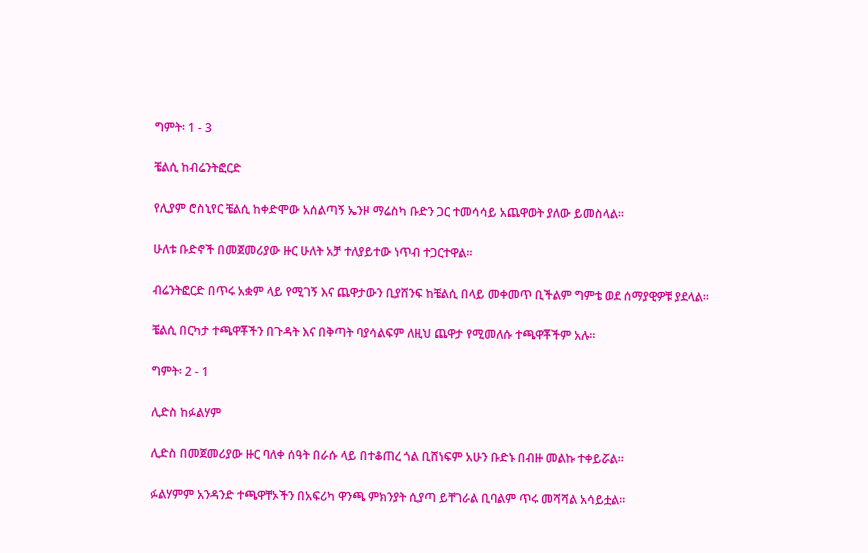ግምት፡ 1 - 3

ቼልሲ ከብሬንትፎርድ

የሊያም ሮስኒየር ቼልሲ ከቀድሞው አሰልጣኝ ኤንዞ ማሬስካ ቡድን ጋር ተመሳሳይ አጨዋወት ያለው ይመስላል።

ሁለቱ ቡድኖች በመጀመሪያው ዙር ሁለት አቻ ተለያይተው ነጥብ ተጋርተዋል።

ብሬንትፎርድ በጥሩ አቋም ላይ የሚገኝ እና ጨዋታውን ቢያሸንፍ ከቼልሲ በላይ መቀመጥ ቢችልም ግምቴ ወደ ሰማያዊዎቹ ያደላል።

ቼልሲ በርካታ ተጫዋቾችን በጉዳት እና በቅጣት ባያሳልፍም ለዚህ ጨዋታ የሚመለሱ ተጫዋቾችም አሉ።

ግምት፡ 2 - 1

ሊድስ ከፉልሃም

ሊድስ በመጀመሪያው ዙር ባለቀ ሰዓት በራሱ ላይ በተቆጠረ ጎል ቢሸነፍም አሁን ቡድኑ በብዙ መልኩ ተቀይሯል።

ፉልሃምም አንዳንድ ተጫዋቸኦችን በአፍሪካ ዋንጫ ምክንያት ሲያጣ ይቸገራል ቢባልም ጥሩ መሻሻል አሳይቷል።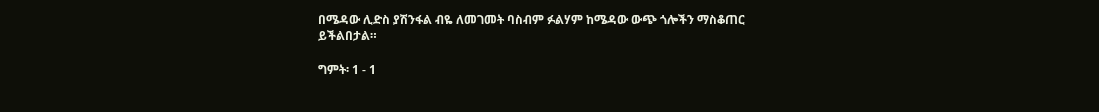በሜዳው ሊድስ ያሽንፋል ብዬ ለመገመት ባስብም ፉልሃም ከሜዳው ውጭ ጎሎችን ማስቆጠር ይችልበታል።

ግምት፡ 1 - 1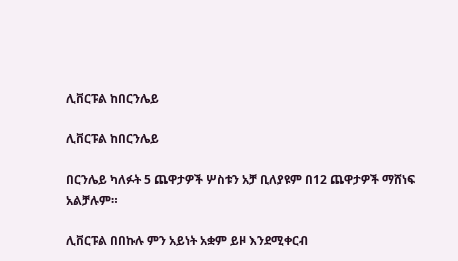ሊቨርፑል ከበርንሌይ

ሊቨርፑል ከበርንሌይ

በርንሌይ ካለፉት 5 ጨዋታዎች ሦስቱን አቻ ቢለያዩም በ12 ጨዋታዎች ማሸነፍ አልቻሉም።

ሊቨርፑል በበኩሉ ምን አይነት አቋም ይዞ እንደሚቀርብ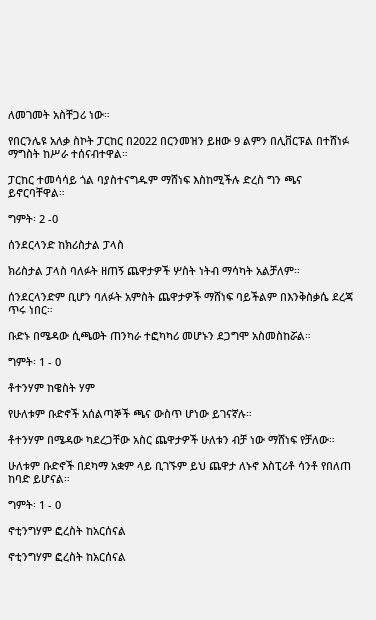ለመገመት አስቸጋሪ ነው።

የበርንሌዩ አለቃ ስኮት ፓርከር በ2022 በርንመዝን ይዘው 9 ልምን በሊቨርፑል በተሸነፉ ማግስት ከሥራ ተሰናብተዋል።

ፓርከር ተመሳሳይ ጎል ባያስተናግዱም ማሸነፍ እስከሚችሉ ድረስ ግን ጫና ይኖርባቸዋል።

ግምት፡ 2 -0

ሰንደርላንድ ከክሪስታል ፓላስ

ክሪስታል ፓላስ ባለፉት ዘጠኝ ጨዋታዎች ሦስት ነትብ ማሳካት አልቻለም።

ሰንደርላንድም ቢሆን ባለፉት አምስት ጨዋታዎች ማሸነፍ ባይችልም በእንቅስቃሴ ደረጃ ጥሩ ነበር።

ቡድኑ በሜዳው ሲጫወት ጠንካራ ተፎካካሪ መሆኑን ደጋግሞ አስመስከሯል።

ግምት፡ 1 - 0

ቶተንሃም ከዌስት ሃም

የሁለቱም ቡድኖች አሰልጣኞች ጫና ውስጥ ሆነው ይገናኛሉ።

ቶተንሃም በሜዳው ካደረጋቸው አስር ጨዋታዎች ሁለቱን ብቻ ነው ማሸነፍ የቻለው።

ሁለቱም ቡድኖች በደካማ አቋም ላይ ቢገኙም ይህ ጨዋታ ለኑኖ እስፒሪቶ ሳንቶ የበለጠ ከባድ ይሆናል።

ግምት፡ 1 - 0

ኖቲንግሃም ፎረስት ከአርሰናል

ኖቲንግሃም ፎረስት ከአርሰናል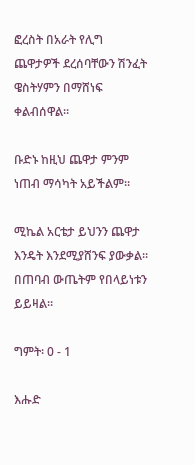ፎረስት በአራት የሊግ ጨዋታዎች ደረሰባቸውን ሽንፈት ዌስትሃምን በማሸነፍ ቀልብሰዋል።

ቡድኑ ከዚህ ጨዋታ ምንም ነጠብ ማሳካት አይችልም።

ሚኬል አርቴታ ይህንን ጨዋታ እንዴት እንደሚያሸንፍ ያውቃል። በጠባብ ውጤትም የበላይነቱን ይይዛል።

ግምት፡ 0 - 1

እሑድ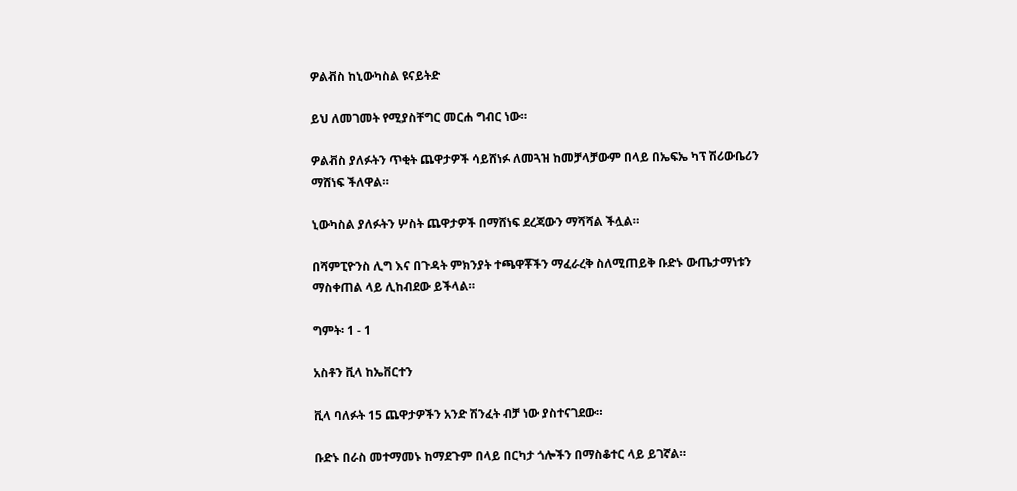ዎልቭስ ከኒውካስል ዩናይትድ

ይህ ለመገመት የሚያስቸግር መርሐ ግብር ነው።

ዎልቭስ ያለፉትን ጥቂት ጨዋታዎች ሳይሸነፉ ለመጓዝ ከመቻላቻውም በላይ በኤፍኤ ካፕ ሽሪውቤሪን ማሸነፍ ችለዋል።

ኒውካስል ያለፉትን ሦስት ጨዋታዎች በማሸነፍ ደረጃውን ማሻሻል ችሏል።

በሻምፒዮንስ ሊግ እና በጉዳት ምክንያት ተጫዋቾችን ማፈራረቅ ስለሚጠይቅ ቡድኑ ውጤታማነቱን ማስቀጠል ላይ ሊከብደው ይችላል።

ግምት፡ 1 - 1

አስቶን ቪላ ከኤቨርተን

ቪላ ባለፉት 15 ጨዋታዎችን አንድ ሽንፈት ብቻ ነው ያስተናገደው።

ቡድኑ በራስ መተማመኑ ከማደጉም በላይ በርካታ ጎሎችን በማስቆተር ላይ ይገኛል።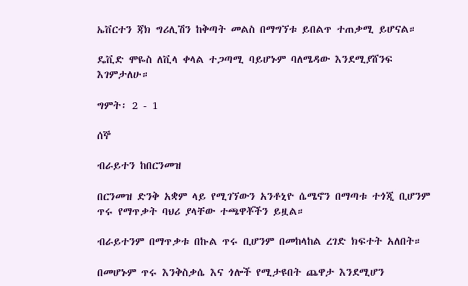ኤቨርተን ጃክ ግሪሊሽን ከቅጣት መልስ በማግኘቱ ይበልጥ ተጠቃሚ ይሆናል።

ዴቪድ ሞዬስ ለቪላ ቀላል ተጋጣሚ ባይሆኑም ባለሜዳው እንደሚያሸንፍ እገምታለሁ።

ግምት፡ 2 - 1

ሰኞ

ብራይተን ከበርንመዝ

በርንመዝ ድንቅ አቋም ላይ የሚገኘውን አንቶኒዮ ሴሜኖን በማጣቱ ተጎጂ ቢሆንም ጥሩ የማጥቃት ባህሪ ያላቸው ተጫዋቾችን ይዟል።

ብራይተንም በማጥቃቱ በኩል ጥሩ ቢሆንም በመከላከል ረገድ ክፍተት አለበት።

በመሆኑም ጥሩ እንቅስቃሴ እና ጎሎች የሚታዩበት ጨዋታ እንደሚሆን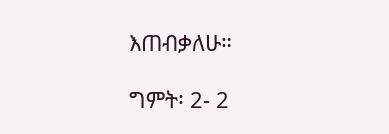እጠብቃለሁ።

ግምት፡ 2- 2